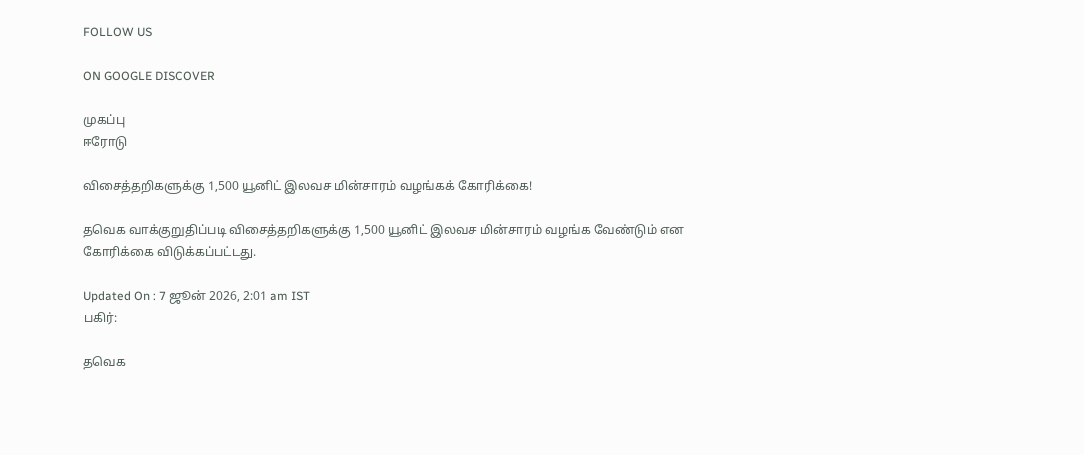FOLLOW US

ON GOOGLE DISCOVER

முகப்பு
ஈரோடு

விசைத்தறிகளுக்கு 1,500 யூனிட் இலவச மின்சாரம் வழங்கக் கோரிக்கை!

தவெக வாக்குறுதிப்படி விசைத்தறிகளுக்கு 1,500 யூனிட் இலவச மின்சாரம் வழங்க வேண்டும் என கோரிக்கை விடுக்கப்பட்டது.

Updated On : 7 ஜூன் 2026, 2:01 am IST
பகிர்:

தவெக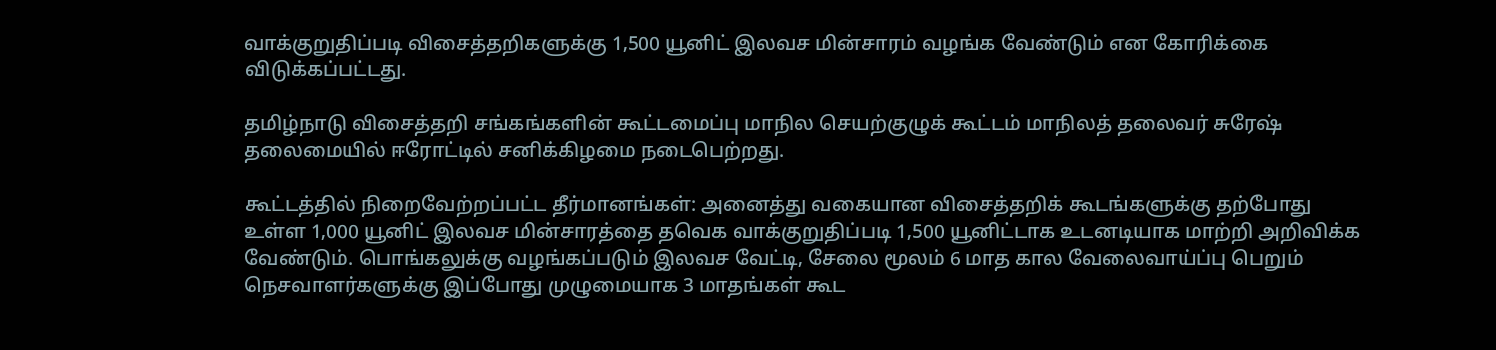வாக்குறுதிப்படி விசைத்தறிகளுக்கு 1,500 யூனிட் இலவச மின்சாரம் வழங்க வேண்டும் என கோரிக்கை விடுக்கப்பட்டது.

தமிழ்நாடு விசைத்தறி சங்கங்களின் கூட்டமைப்பு மாநில செயற்குழுக் கூட்டம் மாநிலத் தலைவர் சுரேஷ் தலைமையில் ஈரோட்டில் சனிக்கிழமை நடைபெற்றது.

கூட்டத்தில் நிறைவேற்றப்பட்ட தீர்மானங்கள்: அனைத்து வகையான விசைத்தறிக் கூடங்களுக்கு தற்போது உள்ள 1,000 யூனிட் இலவச மின்சாரத்தை தவெக வாக்குறுதிப்படி 1,500 யூனிட்டாக உடனடியாக மாற்றி அறிவிக்க வேண்டும். பொங்கலுக்கு வழங்கப்படும் இலவச வேட்டி, சேலை மூலம் 6 மாத கால வேலைவாய்ப்பு பெறும் நெசவாளர்களுக்கு இப்போது முழுமையாக 3 மாதங்கள் கூட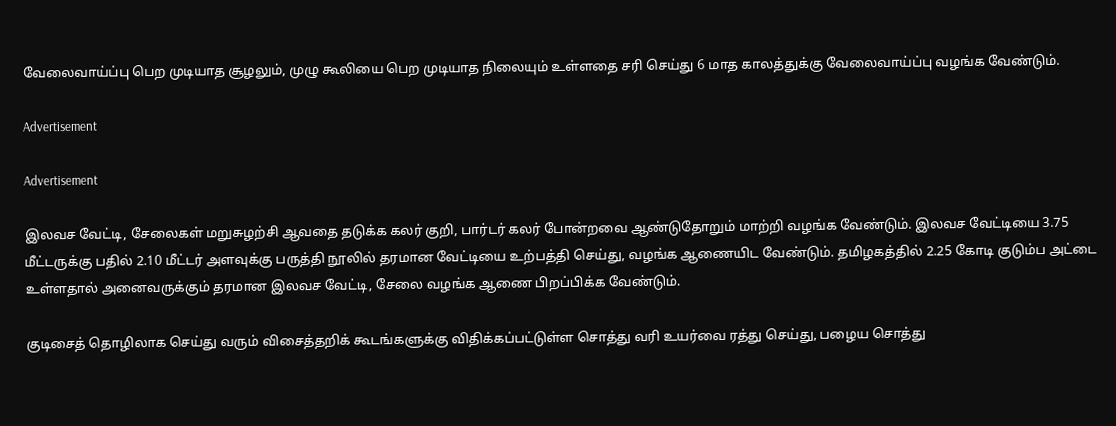வேலைவாய்ப்பு பெற முடியாத சூழலும், முழு கூலியை பெற முடியாத நிலையும் உள்ளதை சரி செய்து 6 மாத காலத்துக்கு வேலைவாய்ப்பு வழங்க வேண்டும்.

Advertisement

Advertisement

இலவச வேட்டி, சேலைகள் மறுசுழற்சி ஆவதை தடுக்க கலர் குறி, பார்டர் கலர் போன்றவை ஆண்டுதோறும் மாற்றி வழங்க வேண்டும். இலவச வேட்டியை 3.75 மீட்டருக்கு பதில் 2.10 மீட்டர் அளவுக்கு பருத்தி நூலில் தரமான வேட்டியை உற்பத்தி செய்து, வழங்க ஆணையிட வேண்டும். தமிழகத்தில் 2.25 கோடி குடும்ப அட்டை உள்ளதால் அனைவருக்கும் தரமான இலவச வேட்டி, சேலை வழங்க ஆணை பிறப்பிக்க வேண்டும்.

குடிசைத் தொழிலாக செய்து வரும் விசைத்தறிக் கூடங்களுக்கு விதிக்கப்பட்டுள்ள சொத்து வரி உயர்வை ரத்து செய்து, பழைய சொத்து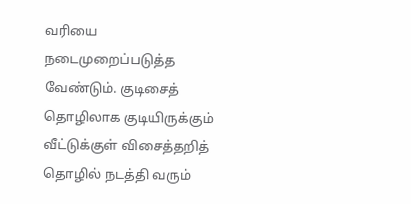வரியை நடைமுறைப்படுத்த வேண்டும். குடிசைத் தொழிலாக குடியிருக்கும் வீட்டுக்குள் விசைத்தறித் தொழில் நடத்தி வரும்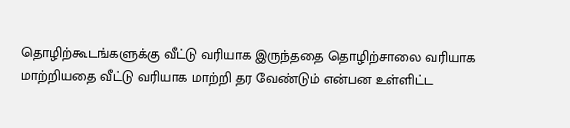தொழிற்கூடங்களுக்கு வீட்டு வரியாக இருந்ததை தொழிற்சாலை வரியாக மாற்றியதை வீட்டு வரியாக மாற்றி தர வேண்டும் என்பன உள்ளிட்ட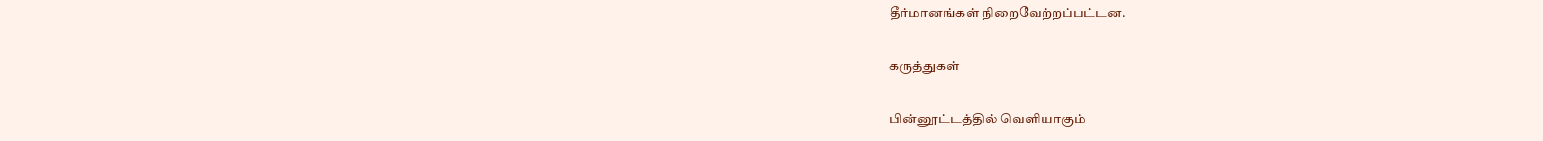தீர்மானங்கள் நிறைவேற்றப்பட்டன.

கருத்துகள்

பின்னூட்டத்தில் வெளியாகும்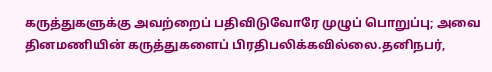கருத்துகளுக்கு அவற்றைப் பதிவிடுவோரே முழுப் பொறுப்பு; அவை தினமணியின் கருத்துகளைப் பிரதிபலிக்கவில்லை.தனிநபர்,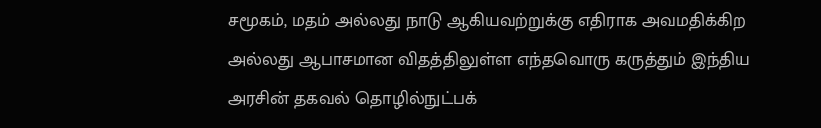சமூகம், மதம் அல்லது நாடு ஆகியவற்றுக்கு எதிராக அவமதிக்கிற அல்லது ஆபாசமான விதத்திலுள்ள எந்தவொரு கருத்தும் இந்திய அரசின் தகவல் தொழில்நுட்பக்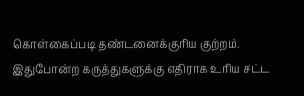கொள்கைப்படி தண்டனைக்குரிய குற்றம். இதுபோன்ற கருத்துகளுக்கு எதிராக உரிய சட்ட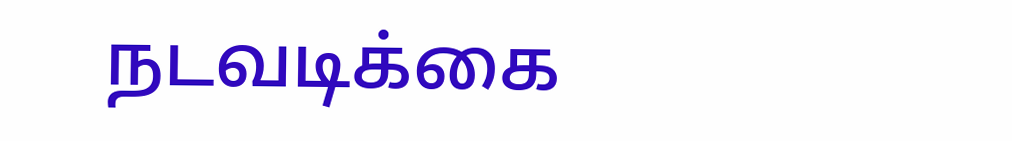நடவடிக்கை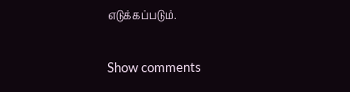எடுக்கப்படும்.

Show comments